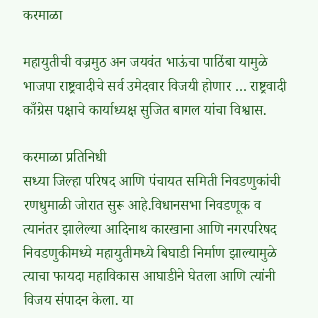करमाळा

महायुतीची वज्रमुठ अन जयवंत भाऊंचा पाठिंबा यामुळे भाजपा राष्ट्रवादीचे सर्व उमेदवार विजयी होणार … राष्ट्रवादी काँग्रेस पक्षाचे कार्याध्यक्ष सुजित बागल यांचा विश्वास.

करमाळा प्रतिनिधी
सध्या जिल्हा परिषद आणि पंचायत समिती निवडणुकांची रणधुमाळी जोरात सुरू आहे.विधानसभा निवडणूक व त्यानंतर झालेल्या आदिनाथ कारखाना आणि नगरपरिषद निवडणुकीमध्ये महायुतीमध्ये बिघाडी निर्माण झाल्यामुळे त्याचा फायदा महाविकास आघाडीने घेतला आणि त्यांनी विजय संपादन केला. या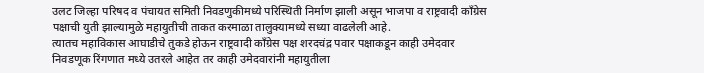उलट जिल्हा परिषद व पंचायत समिती निवडणुकीमध्ये परिस्थिती निर्माण झाली असून भाजपा व राष्ट्रवादी काँग्रेस पक्षाची युती झाल्यामुळे महायुतीची ताकत करमाळा तालुक्यामध्ये सध्या वाढलेली आहे.
त्यातच महाविकास आघाडीचे तुकडे होऊन राष्ट्रवादी काँग्रेस पक्ष शरदचंद्र पवार पक्षाकडून काही उमेदवार निवडणूक रिंगणात मध्ये उतरले आहेत तर काही उमेदवारांनी महायुतीला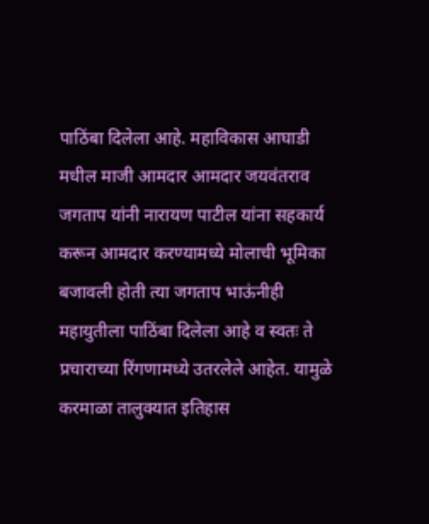पाठिंबा दिलेला आहे. महाविकास आघाडी मधील माजी आमदार आमदार जयवंतराव जगताप यांनी नारायण पाटील यांना सहकार्य करून आमदार करण्यामध्ये मोलाची भूमिका बजावली होती त्या जगताप भाऊंनीही महायुतीला पाठिंबा दिलेला आहे व स्वतः ते प्रचाराच्या रिंगणामध्ये उतरलेले आहेत. यामुळे करमाळा तालुक्यात इतिहास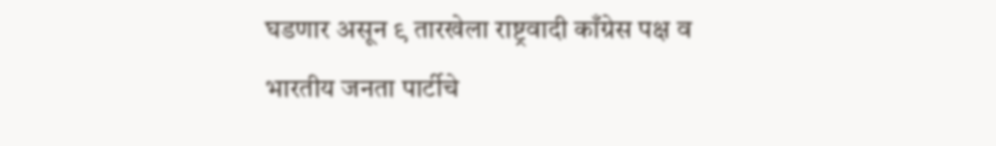घडणार असून ९ तारखेला राष्ट्रवादी काँग्रेस पक्ष व भारतीय जनता पार्टीचे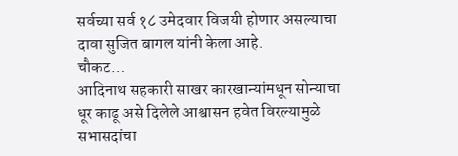सर्वच्या सर्व १८ उमेदवार विजयी होणार असल्याचा दावा सुजित बागल यांनी केला आहे.
चौकट…
आदिनाथ सहकारी साखर कारखान्यांमधून सोन्याचा धूर काढू असे दिलेले आश्वासन हवेत विरल्यामुळे सभासदांचा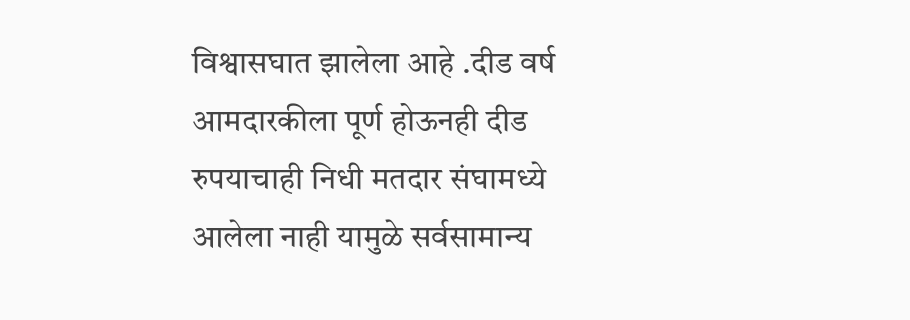विश्वासघात झालेला आहे .दीड वर्ष आमदारकीला पूर्ण होऊनही दीड रुपयाचाही निधी मतदार संघामध्ये आलेला नाही यामुळे सर्वसामान्य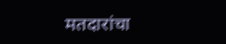मतदारांचा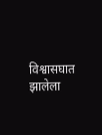विश्वासघात झालेला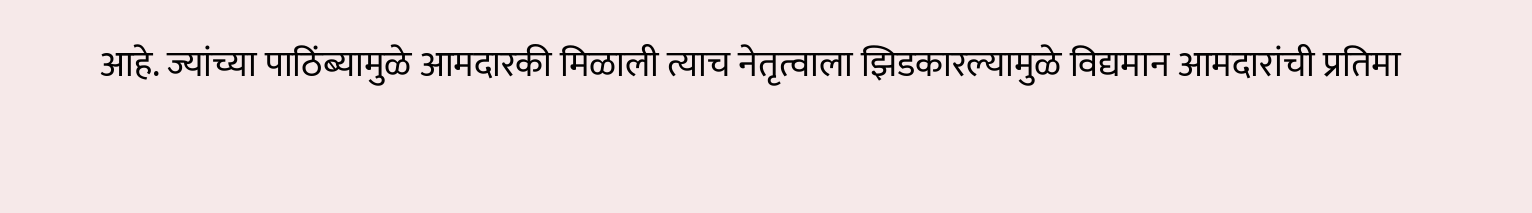आहे. ज्यांच्या पाठिंब्यामुळे आमदारकी मिळाली त्याच नेतृत्वाला झिडकारल्यामुळे विद्यमान आमदारांची प्रतिमा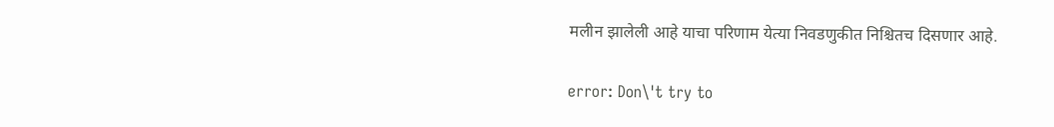मलीन झालेली आहे याचा परिणाम येत्या निवडणुकीत निश्चितच दिसणार आहे.

error: Don\'t try to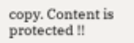copy. Content is protected !!